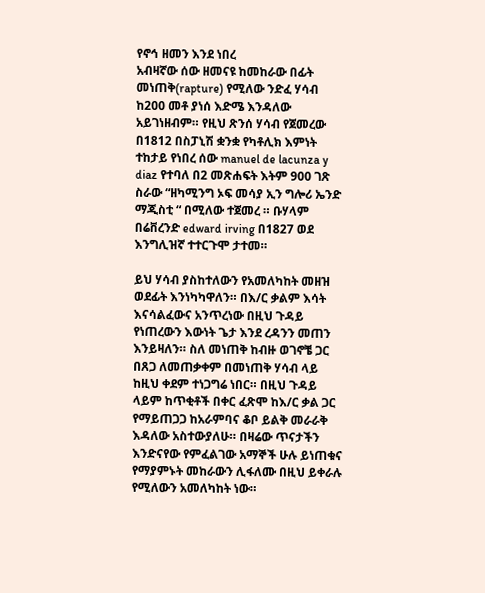የኖኅ ዘመን እንደ ነበረ
አብዛኛው ሰው ዘመናዩ ከመከራው በፊት መነጠቅ(rapture) የሚለው ንድፈ ሃሳብ ከ200 መቶ ያነሰ እድሜ እንዳለው አይገነዘብም። የዚህ ጽንሰ ሃሳብ የጀመረው በ1812 በስፓኒሽ ቋንቋ የካቶሊክ እምነት ተከታይ የነበረ ሰው manuel de lacunza y diaz የተባለ በ2 መጽሐፍት እትም 900 ገጽ ስራው “ዘካሚንግ ኦፍ መሳያ ኢን ግሎሪ ኤንድ ማጂስቲ “ በሚለው ተጀመረ ። ቡሃላም በሬቨረንድ edward irving በ1827 ወደ እንግሊዝኛ ተተርጉሞ ታተመ።

ይህ ሃሳብ ያስከተለውን የአመለካከት መዘዝ ወደፊት እንነካካዋለን። በእ/ር ቃልም እሳት እናሳልፈውና አንጥረነው በዚህ ጉዳይ የነጠረውን እውነት ጌታ እንደ ረዳንን መጠን እንይዛለን። ስለ መነጠቅ ከብዙ ወገኖቼ ጋር በጸጋ ለመጠቃቀም በመነጠቅ ሃሳብ ላይ ከዚህ ቀደም ተነጋግሬ ነበር። በዚህ ጉዳይ ላይም ከጥቂቶች በቀር ፈጽሞ ከእ/ር ቃል ጋር የማይጠጋጋ ከአራምባና ቆቦ ይልቅ መራራቅ እዳለው አስተውያለሁ። በዛሬው ጥናታችን እንድናየው የምፈልገው አማኞች ሁሉ ይነጠቁና የማያምኑት መከራውን ሊፋለሙ በዚህ ይቀራሉ የሚለውን አመለካከት ነው።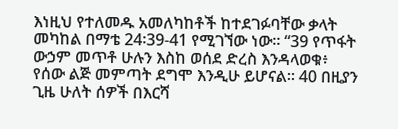እነዚህ የተለመዱ አመለካከቶች ከተደገፉባቸው ቃላት መካከል በማቴ 24፡39-41 የሚገኘው ነው። “39 የጥፋት ውኃም መጥቶ ሁሉን እስከ ወሰደ ድረስ እንዳላወቁ፥ የሰው ልጅ መምጣት ደግሞ እንዲሁ ይሆናል። 40 በዚያን ጊዜ ሁለት ሰዎች በእርሻ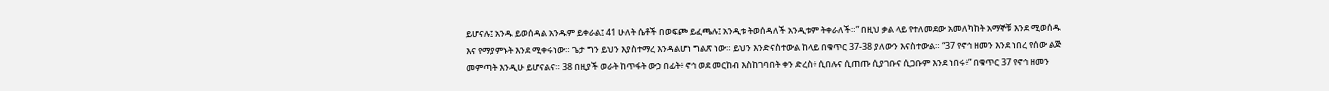ይሆናሉ፤ አንዱ ይወሰዳል አንዱም ይቀራል፤ 41 ሁለት ሴቶች በወፍጮ ይፈጫሉ፤ አንዲቱ ትወሰዳለች አንዲቱም ትቀራለች።” በዚህ ቃል ላይ የተለመደው አመለካከት አማኞቹ እንደ ሚወሰዱ እና የማያምኑት እንደ ሚቀሩነው። ጌታ ግን ይህን እያስተማረ እንዳልሆነ ግልጽ ነው። ይህን እንድናስተውል ከላይ በቁጥር 37-38 ያለውን እናስተውል። “37 የኖኅ ዘመን እንደ ነበረ የሰው ልጅ መምጣት እንዲሁ ይሆናልና። 38 በዚያች ወራት ከጥፋት ውኃ በፊት፥ ኖኅ ወደ መርከብ እስከገባበት ቀን ድረስ፥ ሲበሉና ሲጠጡ ሲያገቡና ሲጋቡም እንደ ነበሩ፥” በቁጥር 37 የኖኅ ዘመን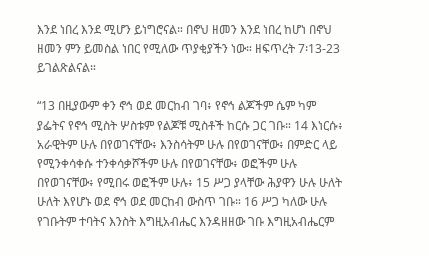እንደ ነበረ እንደ ሚሆን ይነግሮናል። በኖህ ዘመን እንደ ነበረ ከሆነ በኖህ ዘመን ምን ይመስል ነበር የሚለው ጥያቂያችን ነው። ዘፍጥረት 7፡13-23 ይገልጽልናል።

“13 በዚያውም ቀን ኖኅ ወደ መርከብ ገባ፥ የኖኅ ልጆችም ሴም ካም ያፌትና የኖኅ ሚስት ሦስቱም የልጆቹ ሚስቶች ከርሱ ጋር ገቡ። 14 እነርሱ፥ አራዊትም ሁሉ በየወገናቸው፥ እንስሳትም ሁሉ በየወገናቸው፥ በምድር ላይ የሚንቀሳቀሱ ተንቀሳቃሾችም ሁሉ በየወገናቸው፥ ወፎችም ሁሉ በየወገናቸው፥ የሚበሩ ወፎችም ሁሉ፥ 15 ሥጋ ያላቸው ሕያዋን ሁሉ ሁለት ሁለት እየሆኑ ወደ ኖኅ ወደ መርከብ ውስጥ ገቡ። 16 ሥጋ ካለው ሁሉ የገቡትም ተባትና እንስት እግዚአብሔር እንዳዘዘው ገቡ እግዚአብሔርም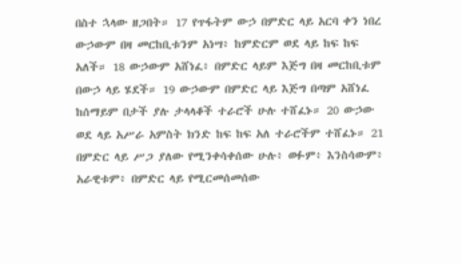በስተ ኋላው ዘጋበት። 17 የጥፋትም ውኃ በምድር ላይ አርባ ቀን ነበረ ውኃውም በዛ መርከቢቱንም አነሣ፥ ከምድርም ወደ ላይ ከፍ ከፍ አለች። 18 ውኃውም አሸነፈ፥ በምድር ላይም እጅግ በዛ መርከቢቱም በውኃ ላይ ሄደች። 19 ውኃውም በምድር ላይ እጅግ በጣም አሸነፈ ከሰማይም በታች ያሉ ታላላቆች ተራሮች ሁሉ ተሸፈኑ። 20 ውኃው ወደ ላይ አሥራ አምስት ክንድ ከፍ ከፍ አለ ተራሮችም ተሸፈኑ። 21 በምድር ላይ ሥጋ ያለው የሚንቀሳቀሰው ሁሉ፥ ወፉም፥ እንስሳውም፥ አራዊቱም፥ በምድር ላይ የሚርመሰመሰው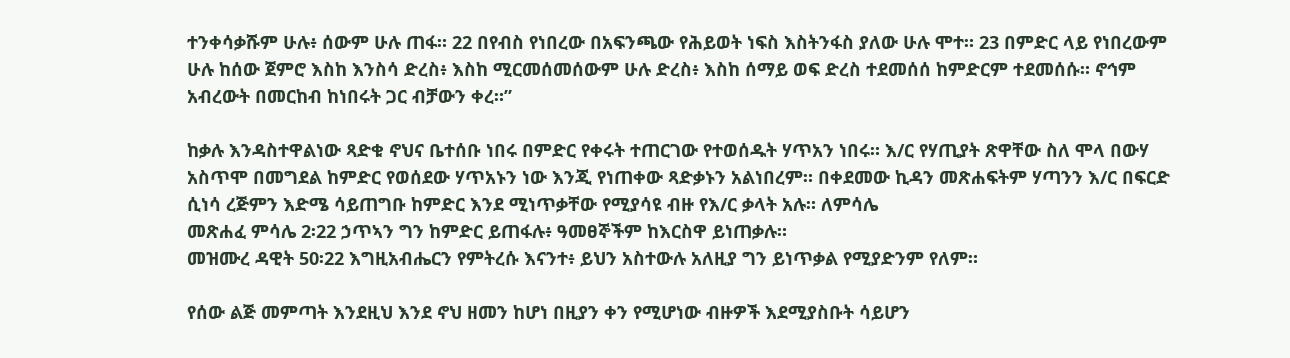ተንቀሳቃሹም ሁሉ፥ ሰውም ሁሉ ጠፋ። 22 በየብስ የነበረው በአፍንጫው የሕይወት ነፍስ እስትንፋስ ያለው ሁሉ ሞተ። 23 በምድር ላይ የነበረውም ሁሉ ከሰው ጀምሮ እስከ እንስሳ ድረስ፥ እስከ ሚርመሰመሰውም ሁሉ ድረስ፥ እስከ ሰማይ ወፍ ድረስ ተደመሰሰ ከምድርም ተደመሰሱ። ኖኅም አብረውት በመርከብ ከነበሩት ጋር ብቻውን ቀረ።”

ከቃሉ እንዳስተዋልነው ጻድቁ ኖህና ቤተሰቡ ነበሩ በምድር የቀሩት ተጠርገው የተወሰዱት ሃጥአን ነበሩ። እ/ር የሃጢያት ጽዋቸው ስለ ሞላ በውሃ አስጥሞ በመግደል ከምድር የወሰደው ሃጥአኑን ነው እንጂ የነጠቀው ጻድቃኑን አልነበረም። በቀደመው ኪዳን መጽሐፍትም ሃጣንን እ/ር በፍርድ ሲነሳ ረጅምን እድሜ ሳይጠግቡ ከምድር እንደ ሚነጥቃቸው የሚያሳዩ ብዙ የእ/ር ቃላት አሉ። ለምሳሌ
መጽሐፈ ምሳሌ 2፡22 ኃጥኣን ግን ከምድር ይጠፋሉ፥ ዓመፀኞችም ከእርስዋ ይነጠቃሉ።
መዝሙረ ዳዊት 50፡22 እግዚአብሔርን የምትረሱ እናንተ፥ ይህን አስተውሉ አለዚያ ግን ይነጥቃል የሚያድንም የለም።

የሰው ልጅ መምጣት እንደዚህ እንደ ኖህ ዘመን ከሆነ በዚያን ቀን የሚሆነው ብዙዎች እደሚያስቡት ሳይሆን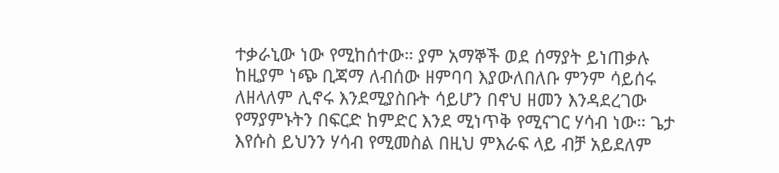ተቃራኒው ነው የሚከሰተው። ያም አማኞች ወደ ሰማያት ይነጠቃሉ ከዚያም ነጭ ቢጃማ ለብሰው ዘምባባ እያውለበለቡ ምንም ሳይሰሩ ለዘላለም ሊኖሩ እንደሚያስቡት ሳይሆን በኖህ ዘመን እንዳደረገው የማያምኑትን በፍርድ ከምድር እንደ ሚነጥቅ የሚናገር ሃሳብ ነው። ጌታ እየሱስ ይህንን ሃሳብ የሚመስል በዚህ ምእራፍ ላይ ብቻ አይደለም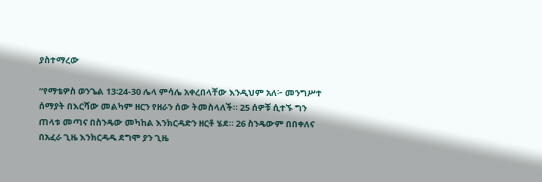ያስተማረው

“የማቴዎስ ወንጌል 13፡24-30 ሌላ ምሳሌ አቀረበላቸው እንዲህም አለ፦ መንግሥተ ሰማያት በእርሻው መልካም ዘርን የዘራን ሰው ትመስላለች። 25 ሰዎቹ ሲተኙ ግን ጠላቱ መጣና በስንዴው መካከል እንክርዳድን ዘርቶ ሄደ። 26 ስንዴውም በበቀለና በአፈራ ጊዜ እንክርዳዱ ደግሞ ያን ጊዜ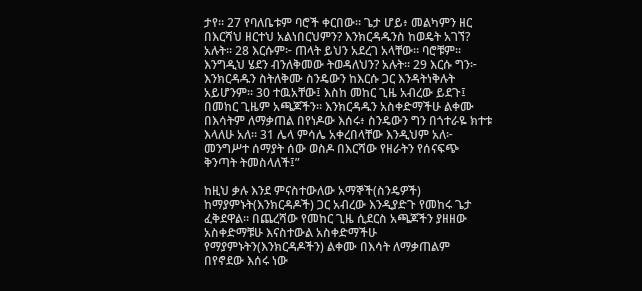ታየ። 27 የባለቤቱም ባሮች ቀርበው። ጌታ ሆይ፥ መልካምን ዘር በእርሻህ ዘርተህ አልነበርህምን? እንክርዳዱንስ ከወዴት አገኘ? አሉት። 28 እርሱም፦ ጠላት ይህን አደረገ አላቸው። ባሮቹም። እንግዲህ ሄደን ብንለቅመው ትወዳለህን? አሉት። 29 እርሱ ግን፦ እንክርዳዱን ስትለቅሙ ስንዴውን ከእርሱ ጋር እንዳትነቅሉት አይሆንም። 30 ተዉአቸው፤ እስከ መከር ጊዜ አብረው ይደጉ፤ በመከር ጊዜም አጫጆችን። እንክርዳዱን አስቀድማችሁ ልቀሙ በእሳትም ለማቃጠል በየነዶው እሰሩ፥ ስንዴውን ግን በጎተራዬ ክተቱ እላለሁ አለ። 31 ሌላ ምሳሌ አቀረበላቸው እንዲህም አለ፦ መንግሥተ ሰማያት ሰው ወስዶ በእርሻው የዘራትን የሰናፍጭ ቅንጣት ትመስላለች፤”

ከዚህ ቃሉ እንደ ምናስተውለው አማኞች(ስንዴዎች) ከማያምኑት(እንክርዳዶች) ጋር አብረው እንዲያድጉ የመከሩ ጌታ ፈቅደዋል። በጨረሻው የመከር ጊዜ ሲደርስ አጫጆችን ያዘዘው አስቀድማቹሁ እናስተውል አስቀድማችሁ የማያምኑትን(እንክርዳዶችን) ልቀሙ በእሳት ለማቃጠልም በየኖደው እሰሩ ነው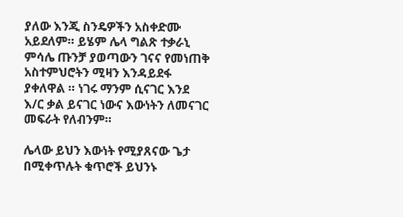ያለው እንጂ ስንዴዎችን አስቀድሙ አይደለም። ይሄም ሌላ ግልጽ ተቃራኒ ምሳሌ ጡንቻ ያወጣውን ገናና የመነጠቅ አስተምህሮትን ሚዛን እንዳይደፋ ያቀለዋል ። ነገሩ ማንም ሲናገር እንደ እ/ር ቃል ይናገር ነውና እውነትን ለመናገር መፍራት የለብንም።

ሌላው ይህን እውነት የሚያጸናው ጌታ በሚቀጥሉት ቁጥሮች ይህንኑ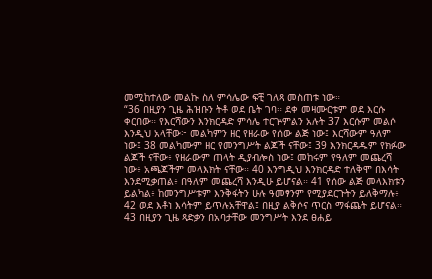መሚከተለው መልኩ ስለ ምሳሌው ፍቺ ገለጻ መስጠቱ ነው።
“36 በዚያን ጊዜ ሕዝቡን ትቶ ወደ ቤት ገባ። ደቀ መዛሙርቱም ወደ እርሱ ቀርበው። የእርሻውን እንክርዳድ ምሳሌ ተርጕምልን አሉት 37 እርሱም መልሶ እንዲህ አላቸው፦ መልካምን ዘር የዘራው የሰው ልጅ ነው፤ እርሻውም ዓለም ነው፤ 38 መልካሙም ዘር የመንግሥት ልጆች ናቸው፤ 39 እንክርዳዱም የክፉው ልጆች ናቸው፥ የዘራውም ጠላት ዲያብሎስ ነው፤ መከሩም የዓለም መጨረሻ ነው፥ አጫጆችም መላእክት ናቸው። 40 እንግዲህ እንክርዳድ ተለቅሞ በእሳት እንደሚቃጠል፥ በዓለም መጨረሻ እንዲሁ ይሆናል። 41 የሰው ልጅ መላእክቱን ይልካል፥ ከመንግሥቱም እንቅፋትን ሁሉ ዓመፃንም የሚያደርጉትን ይለቅማሉ፥ 42 ወደ እቶነ እሳትም ይጥሉአቸዋል፤ በዚያ ልቅሶና ጥርስ ማፋጨት ይሆናል። 43 በዚያን ጊዜ ጻድቃን በአባታቸው መንግሥት እንደ ፀሐይ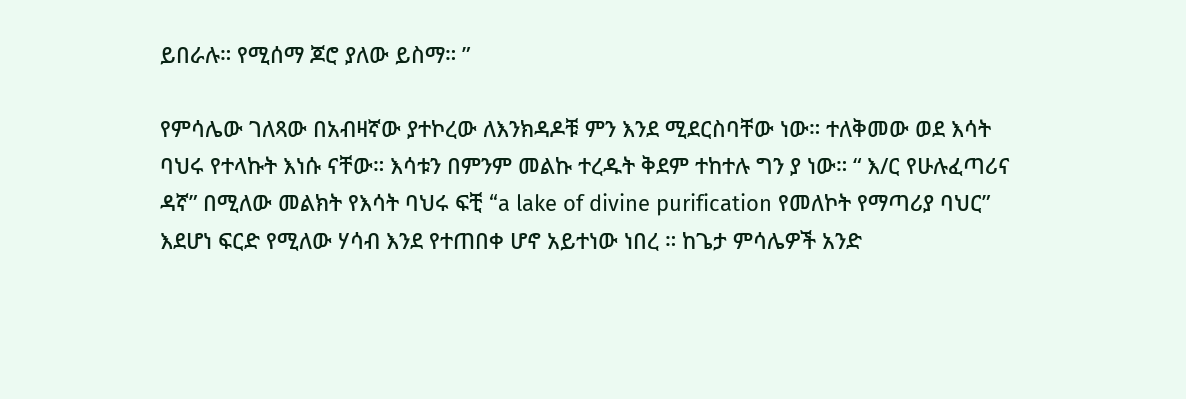ይበራሉ። የሚሰማ ጆሮ ያለው ይስማ። ”

የምሳሌው ገለጻው በአብዛኛው ያተኮረው ለእንክዳዶቹ ምን እንደ ሚደርስባቸው ነው። ተለቅመው ወደ እሳት ባህሩ የተላኩት እነሱ ናቸው። እሳቱን በምንም መልኩ ተረዱት ቅደም ተከተሉ ግን ያ ነው። “ እ/ር የሁሉፈጣሪና ዳኛ” በሚለው መልክት የእሳት ባህሩ ፍቺ “a lake of divine purification የመለኮት የማጣሪያ ባህር” እደሆነ ፍርድ የሚለው ሃሳብ እንደ የተጠበቀ ሆኖ አይተነው ነበረ ። ከጌታ ምሳሌዎች አንድ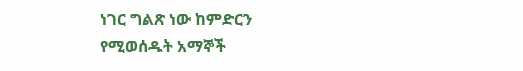ነገር ግልጽ ነው ከምድርን የሚወሰዱት አማኞች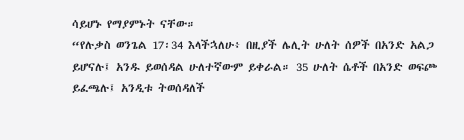ሳይሆኑ የማያምኑት ናቸው።
“የሉቃስ ወንጌል 17፡34 እላችኋለሁ፥ በዚያች ሌሊት ሁለት ሰዎች በአንድ አልጋ ይሆናሉ፤ አንዱ ይወሰዳል ሁለተኛውም ይቀራል። 35 ሁለት ሴቶች በአንድ ወፍጮ ይፈጫሉ፤ አንዲቱ ትወሰዳለች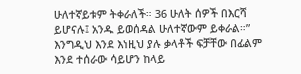ሁለተኛይቱም ትቀራለች። 36 ሁለት ሰዎች በእርሻ ይሆናሉ፤ አንዱ ይወሰዳል ሁለተኛውም ይቀራል።”
እንግዲህ እንደ እነዚህ ያሉ ቃላቶች ፍቻቸው በፊልም እንደ ተሰራው ሳይሆን ከላይ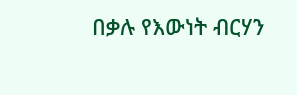በቃሉ የእውነት ብርሃን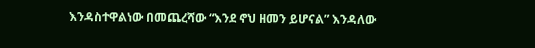እንዳስተዋልነው በመጨረሻው “እንደ ኖህ ዘመን ይሆናል” እንዳለው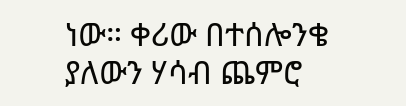ነው። ቀሪው በተሰሎንቄ ያለውን ሃሳብ ጨምሮ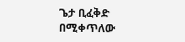ጌታ ቢፈቅድ በሚቀጥለው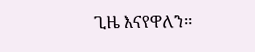ጊዜ እናየዋለን።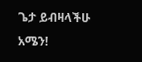ጌታ ይብዛላችሁ አሜን!